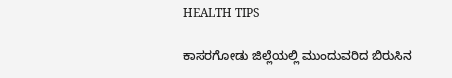HEALTH TIPS

ಕಾಸರಗೋಡು ಜಿಲ್ಲೆಯಲ್ಲಿ ಮುಂದುವರಿದ ಬಿರುಸಿನ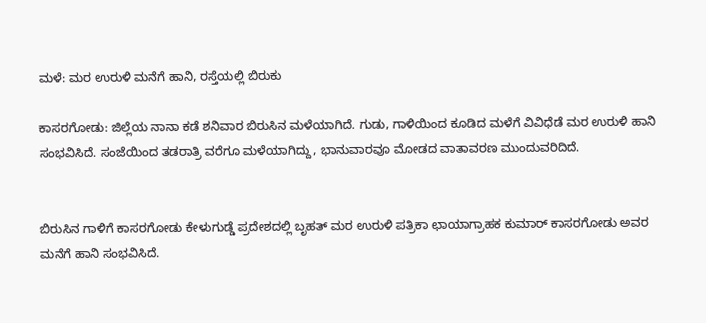ಮಳೆ: ಮರ ಉರುಳಿ ಮನೆಗೆ ಹಾನಿ, ರಸ್ತೆಯಲ್ಲಿ ಬಿರುಕು

ಕಾಸರಗೋಡು: ಜಿಲ್ಲೆಯ ನಾನಾ ಕಡೆ ಶನಿವಾರ ಬಿರುಸಿನ ಮಳೆಯಾಗಿದೆ. ಗುಡು, ಗಾಳಿಯಿಂದ ಕೂಡಿದ ಮಳೆಗೆ ವಿವಿಧೆಡೆ ಮರ ಉರುಳಿ ಹಾನಿ ಸಂಭವಿಸಿದೆ. ಸಂಜೆಯಿಂದ ತಡರಾತ್ರಿ ವರೆಗೂ ಮಳೆಯಾಗಿದ್ದು, ಭಾನುವಾರವೂ ಮೋಡದ ವಾತಾವರಣ ಮುಂದುವರಿದಿದೆ.


ಬಿರುಸಿನ ಗಾಳಿಗೆ ಕಾಸರಗೋಡು ಕೇಳುಗುಡ್ಡೆ ಪ್ರದೇಶದಲ್ಲಿ ಬೃಹತ್ ಮರ ಉರುಳಿ ಪತ್ರಿಕಾ ಛಾಯಾಗ್ರಾಹಕ ಕುಮಾರ್ ಕಾಸರಗೋಡು ಅವರ ಮನೆಗೆ ಹಾನಿ ಸಂಭವಿಸಿದೆ.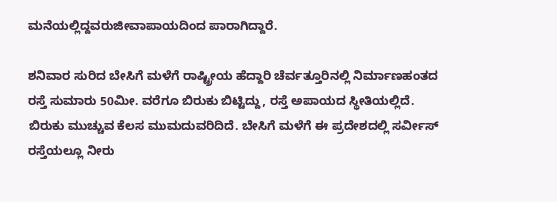ಮನೆಯಲ್ಲಿದ್ದವರುಜೀವಾಪಾಯದಿಂದ ಪಾರಾಗಿದ್ದಾರೆ.

ಶನಿವಾರ ಸುರಿದ ಬೇಸಿಗೆ ಮಳೆಗೆ ರಾಷ್ಟ್ರೀಯ ಹೆದ್ದಾರಿ ಚೆರ್ವತ್ತೂರಿನಲ್ಲಿ ನಿರ್ಮಾಣಹಂತದ ರಸ್ತೆ ಸುಮಾರು 50ಮೀ. ವರೆಗೂ ಬಿರುಕು ಬಿಟ್ಟಿದ್ದು, ರಸ್ತೆ ಅಪಾಯದ ಸ್ಥೀತಿಯಲ್ಲಿದೆ. ಬಿರುಕು ಮುಚ್ಚುವ ಕೆಲಸ ಮುಮದುವರಿದಿದೆ. ಬೇಸಿಗೆ ಮಳೆಗೆ ಈ ಪ್ರದೇಶದಲ್ಲಿ ಸರ್ವೀಸ್ ರಸ್ತೆಯಲ್ಲೂ ನೀರು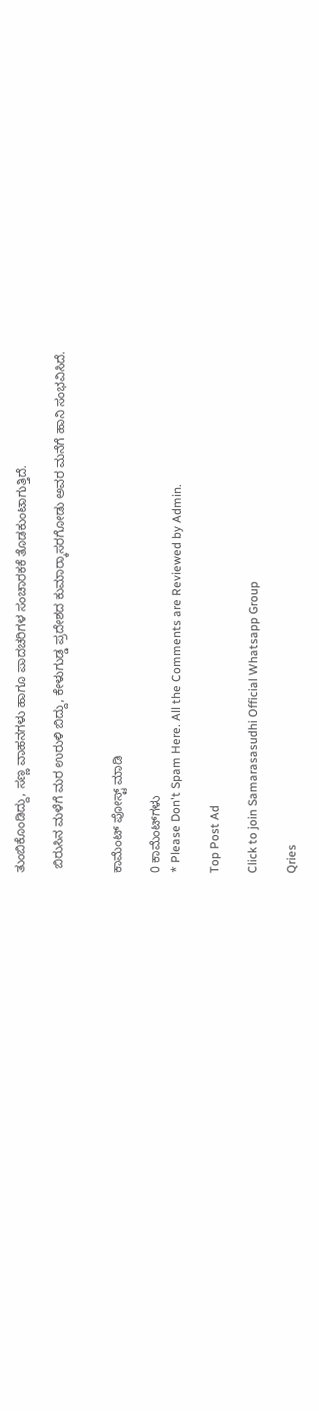ತುಂಬಿಕೊಂಡಿದ್ದು, ಸಣ್ಣ ವಾಹನಗಳು ಹಾಗೂ ಪಾದಚರಿಗಳ ಸಂಚಾರಕಕೆ ತೊಡಕುಂಟಾಗುತ್ತಿದೆ.

 ಬಿರುಸಿನ ಮಳೆಗೆ ಮರ ಉರುಳಿ ಬಿದ್ದು, ಕೇಳುಗುಡ್ಡ ಪ್ರದೇಶದ ಕುಮಾರ್‍ಕಾಸರಗೋಡು ಅವರ ಮನೆಗೆ ಹಾನಿ ಸಂಭವಿಸಿದೆ.


ಕಾಮೆಂಟ್‌‌ ಪೋಸ್ಟ್‌ ಮಾಡಿ

0 ಕಾಮೆಂಟ್‌ಗಳು
* Please Don't Spam Here. All the Comments are Reviewed by Admin.

Top Post Ad

Click to join Samarasasudhi Official Whatsapp Group

Qries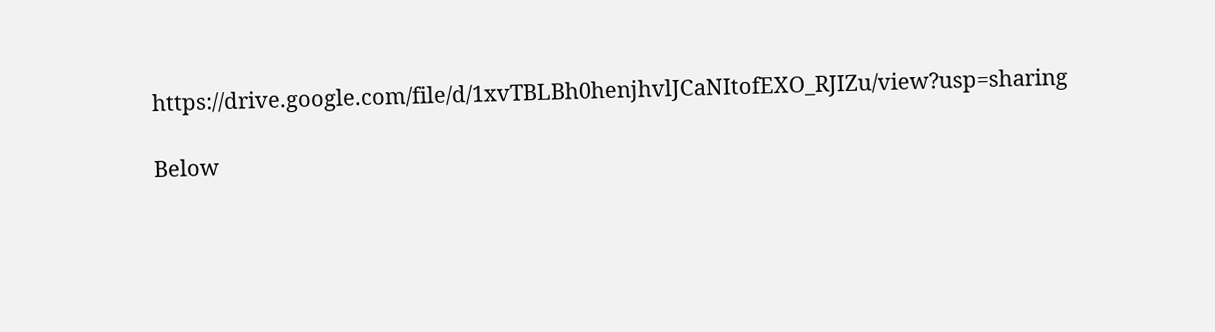https://drive.google.com/file/d/1xvTBLBh0henjhvlJCaNItofEXO_RJIZu/view?usp=sharing

Below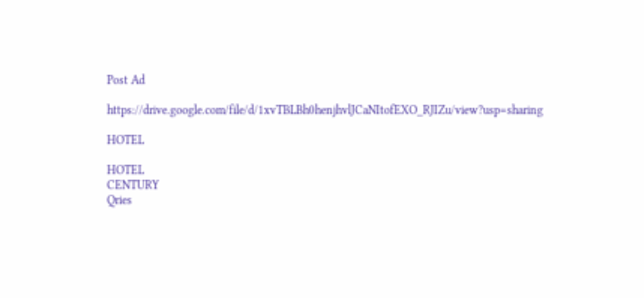Post Ad

https://drive.google.com/file/d/1xvTBLBh0henjhvlJCaNItofEXO_RJIZu/view?usp=sharing

HOTEL

HOTEL
CENTURY
Qries